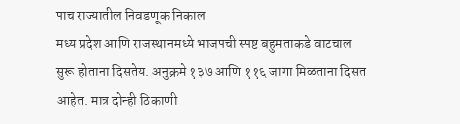पाच राज्यातील निवडणूक निकाल
मध्य प्रदेश आणि राजस्थानमध्ये भाजपची स्पष्ट बहुमताकडे वाटचाल सुरू होताना दिसतेय. अनुक्रमे १३७ आणि ११६ जागा मिळताना दिसत आहेत. मात्र दोन्ही ठिकाणी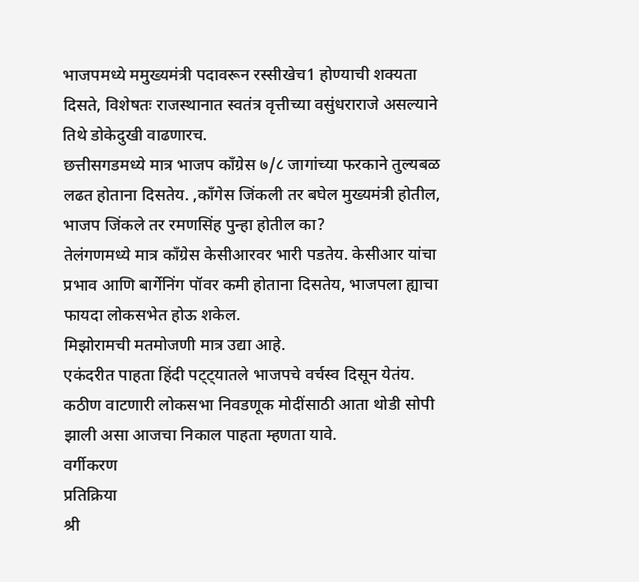भाजपमध्ये ममुख्यमंत्री पदावरून रस्सीखेच1 होण्याची शक्यता दिसते, विशेषतः राजस्थानात स्वतंत्र वृत्तीच्या वसुंधराराजे असल्याने तिथे डोकेदुखी वाढणारच.
छत्तीसगडमध्ये मात्र भाजप काँग्रेस ७/८ जागांच्या फरकाने तुल्यबळ लढत होताना दिसतेय. ,काँगेस जिंकली तर बघेल मुख्यमंत्री होतील, भाजप जिंकले तर रमणसिंह पुन्हा होतील का?
तेलंगणमध्ये मात्र काँग्रेस केसीआरवर भारी पडतेय. केसीआर यांचा प्रभाव आणि बार्गेनिंग पॉवर कमी होताना दिसतेय, भाजपला ह्याचा फायदा लोकसभेत होऊ शकेल.
मिझोरामची मतमोजणी मात्र उद्या आहे.
एकंदरीत पाहता हिंदी पट्ट्यातले भाजपचे वर्चस्व दिसून येतंय. कठीण वाटणारी लोकसभा निवडणूक मोदींसाठी आता थोडी सोपी झाली असा आजचा निकाल पाहता म्हणता यावे.
वर्गीकरण
प्रतिक्रिया
श्री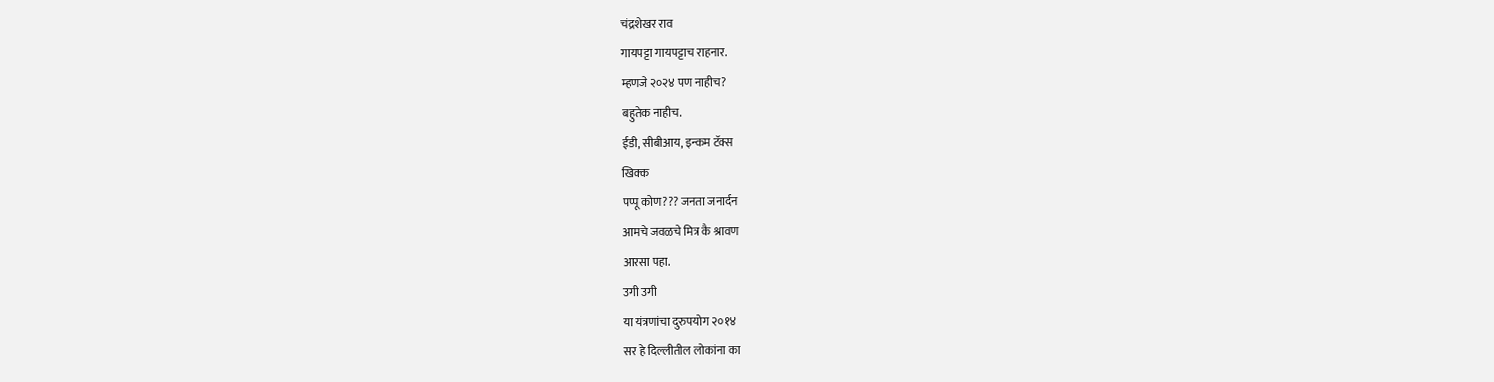चंद्रशेखर राव
गायपट्टा गायपट्टाच राहनार.
म्हणजे २०२४ पण नाहीच?
बहुतेक नाहीच.
ईडी, सीबीआय, इन्कम टॅक्स
खिक्क
पप्पू कोण??? जनता जनार्दन
आमचे जवळचे मित्र कै श्रावण
आरसा पहा.
उगी उगी
या यंत्रणांचा दुरुपयोग २०१४
सर हे दिल्लीतील लोकांना का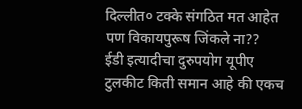दिल्लीत० टक्के संगठित मत आहेत
पण विकायपुरूष जिंकले ना??
ईडी इत्यादीचा दुरुपयोग यूपीए
टुलकीट किती समान आहे की एकच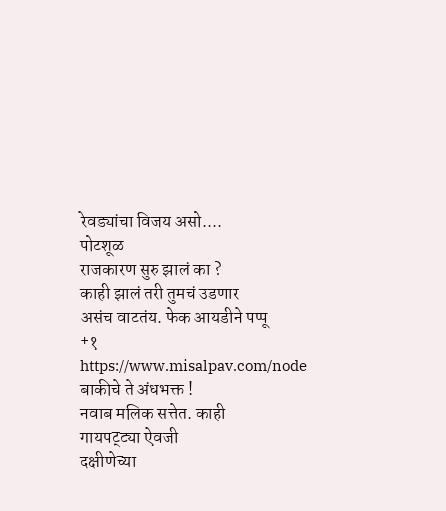रेवड्यांचा विजय असो....
पोटशूळ
राजकारण सुरु झालं का ?
काही झालं तरी तुमचं उडणार
असंच वाटतंय. फेक आयडीने पप्पू
+१
https://www.misalpav.com/node
बाकीचे ते अंधभक्त !
नवाब मलिक सत्तेत. काही
गायपट्ट्या ऐवजी
दक्षीणेच्या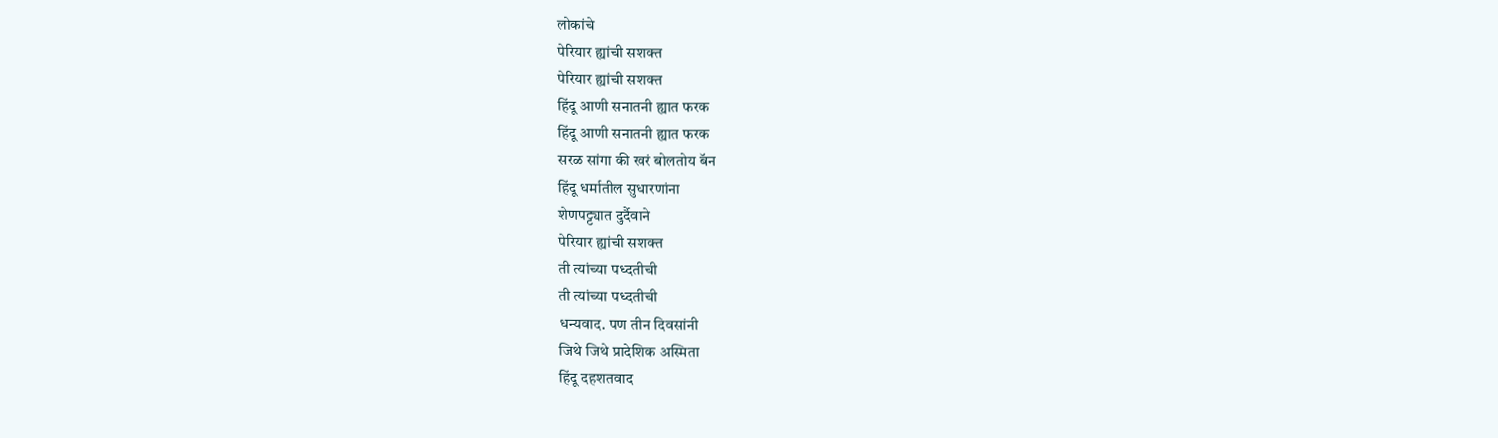लोकांचे
पेरियार ह्यांची सशक्त
पेरियार ह्यांची सशक्त
हिंदू आणी सनातनी ह्यात फरक
हिंदू आणी सनातनी ह्यात फरक
सरळ सांगा की खरं बोलतोय बॅन
हिंदू धर्मातील सुधारणांना
शेणपट्ट्यात दुर्दैवाने
पेरियार ह्यांची सशक्त
ती त्यांच्या पध्दतीची
ती त्यांच्या पध्दतीची
धन्यवाद. पण तीन दिवसांनी
जिथे जिथे प्रादेशिक अस्मिता
हिंदू दहशतवाद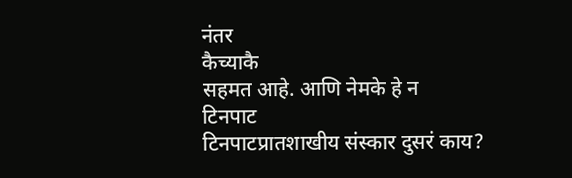नंतर
कैच्याकै
सहमत आहे. आणि नेमके हे न
टिनपाट
टिनपाटप्रातशाखीय संस्कार दुसरं काय?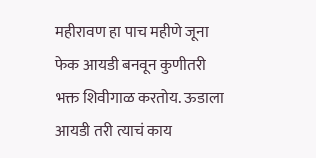महीरावण हा पाच महीणे जूना फेक आयडी बनवून कुणीतरी भक्त शिवीगाळ करतोय. ऊडाला आयडी तरी त्याचं काय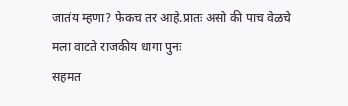जातंय म्हणा? फेकच तर आहे.प्रातः असो की पाच वेळचे
मला वाटते राजकीय धागा पुनः
सहमत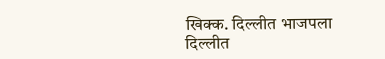खिक्क. दिल्लीत भाजपला
दिल्लीत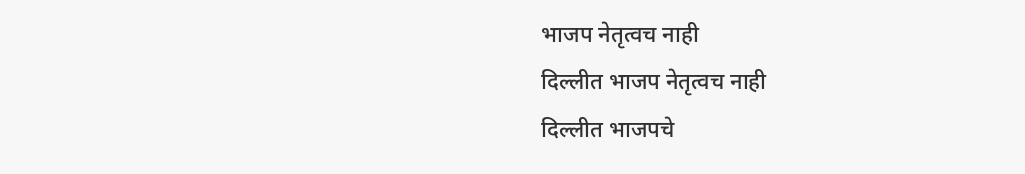भाजप नेतृत्वच नाही
दिल्लीत भाजप नेतृत्वच नाही
दिल्लीत भाजपचे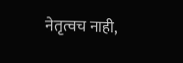नेतृत्वच नाही,